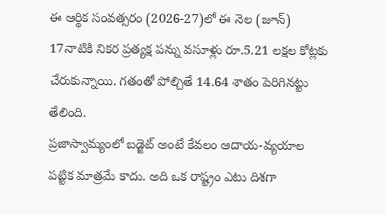ఈ ఆర్థిక సంవత్సరం (2026-27)లో ఈ నెల (జూన్) 17నాటికి నికర ప్రత్యక్ష పన్ను వసూళ్లు రూ.5.21 లక్షల కోట్లకు చేరుకున్నాయి. గతంతో పోల్చితే 14.64 శాతం పెరిగినట్టు తేలింది.
ప్రజాస్వామ్యంలో బడ్జెట్ అంటే కేవలం ఆదాయ-వ్యయాల పట్టిక మాత్రమే కాదు. అది ఒక రాష్ట్రం ఎటు దిశగా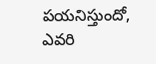పయనిస్తుందో, ఎవరి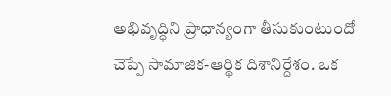అభివృద్ధిని ప్రాధాన్యంగా తీసుకుంటుందో చెప్పే సామాజిక-ఆర్థిక దిశానిర్దేశం. ఒక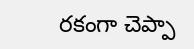రకంగా చెప్పా